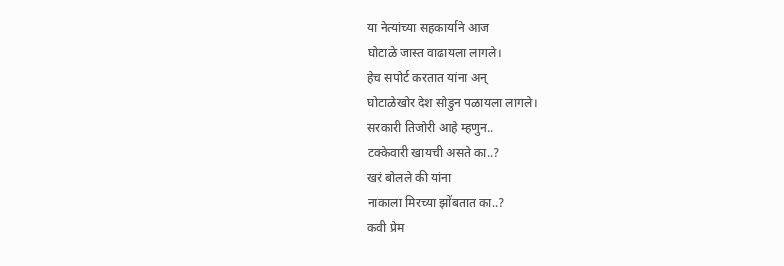या नेत्यांच्या सहकार्याने आज
घोटाळे जास्त वाढायला लागले।
हेच सपोर्ट करतात यांना अन्
घोटाळेखोर देश सोडुन पळायला लागले।
सरकारी तिजोरी आहे म्हणुन..
टक्केवारी खायची असते का..?
खरं बोलले की यांना
नाकाला मिरच्या झोंबतात का..?
कवी प्रेम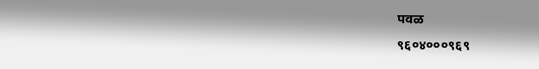पवळ
९६०४०००९६९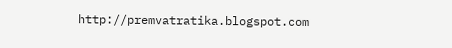http://premvatratika.blogspot.com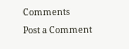Comments
Post a Comment